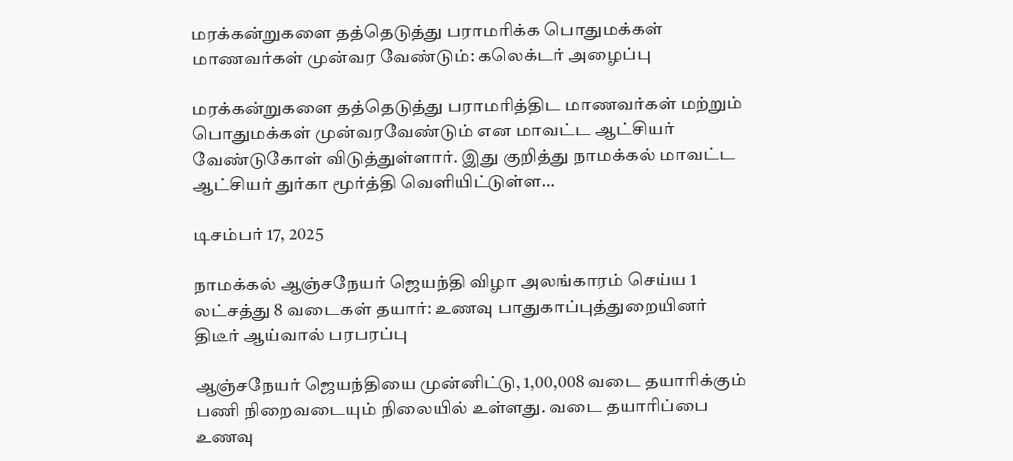மரக்கன்றுகளை தத்தெடுத்து பராமரிக்க பொதுமக்கள் மாணவர்கள் முன்வர வேண்டும்: கலெக்டர் அழைப்பு

மரக்கன்றுகளை தத்தெடுத்து பராமரித்திட மாணவர்கள் மற்றும் பொதுமக்கள் முன்வரவேண்டும் என மாவட்ட ஆட்சியர் வேண்டுகோள் விடுத்துள்ளார். இது குறித்து நாமக்கல் மாவட்ட ஆட்சியர் துர்கா மூர்த்தி வெளியிட்டுள்ள…

டிசம்பர் 17, 2025

நாமக்கல் ஆஞ்சநேயர் ஜெயந்தி விழா அலங்காரம் செய்ய 1 லட்சத்து 8 வடைகள் தயார்: உணவு பாதுகாப்புத்துறையினர் திடீர் ஆய்வால் பரபரப்பு

ஆஞ்சநேயர் ஜெயந்தியை முன்னிட்டு, 1,00,008 வடை தயாரிக்கும் பணி நிறைவடையும் நிலையில் உள்ளது. வடை தயாரிப்பை உணவு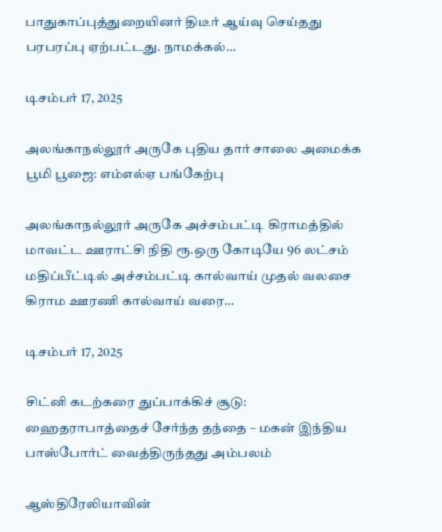பாதுகாப்புத்துறையினர் திடீர் ஆய்வு செய்தது பரபரப்பு ஏற்பட்டது. நாமக்கல்…

டிசம்பர் 17, 2025

அலங்காநல்லூர் அருகே புதிய தார் சாலை அமைக்க பூமி பூஜை: எம்எல்ஏ பங்கேற்பு

அலங்காநல்லூர் அருகே அச்சம்பட்டி கிராமத்தில் மாவட்ட ஊராட்சி நிதி ரூ.ஒரு கோடியே 96 லட்சம் மதிப்பீட்டில் அச்சம்பட்டி கால்வாய் முதல் வலசை கிராம ஊரணி கால்வாய் வரை…

டிசம்பர் 17, 2025

சிட்னி கடற்கரை துப்பாக்கிச் சூடு: ஹைதராபாத்தைச் சேர்ந்த தந்தை – மகன் இந்திய பாஸ்போர்ட் வைத்திருந்தது அம்பலம்

ஆஸ்திரேலியாவின்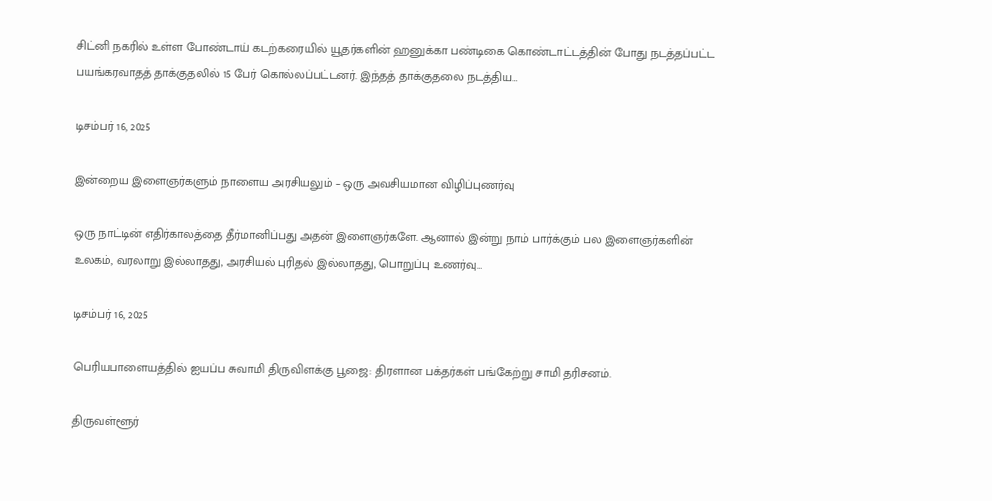சிட்னி நகரில் உள்ள போண்டாய் கடற்கரையில் யூதர்களின் ஹனுக்கா பண்டிகை கொண்டாட்டத்தின் போது நடத்தப்பட்ட பயங்கரவாதத் தாக்குதலில் 15 பேர் கொல்லப்பட்டனர். இந்தத் தாக்குதலை நடத்திய…

டிசம்பர் 16, 2025

இன்றைய இளைஞர்களும் நாளைய அரசியலும் – ஒரு அவசியமான விழிப்புணர்வு

ஒரு நாட்டின் எதிர்காலத்தை தீர்மானிப்பது அதன் இளைஞர்களே. ஆனால் இன்று நாம் பார்க்கும் பல இளைஞர்களின் உலகம், வரலாறு இல்லாதது, அரசியல் புரிதல் இல்லாதது, பொறுப்பு உணர்வு…

டிசம்பர் 16, 2025

பெரியபாளையத்தில் ஐயப்ப சுவாமி திருவிளக்கு பூஜை: திரளான பக்தர்கள் பங்கேற்று சாமி தரிசனம்.

திருவள்ளூர்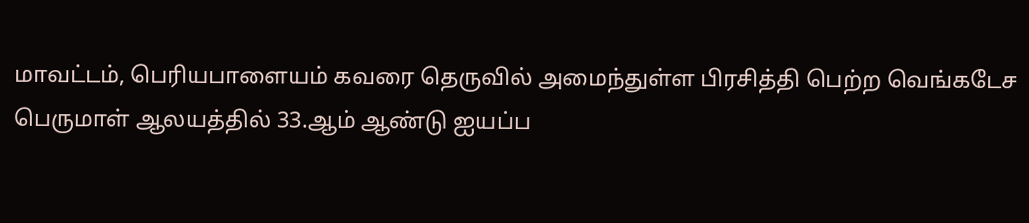மாவட்டம், பெரியபாளையம் கவரை தெருவில் அமைந்துள்ள பிரசித்தி பெற்ற வெங்கடேச பெருமாள் ஆலயத்தில் 33.ஆம் ஆண்டு ஐயப்ப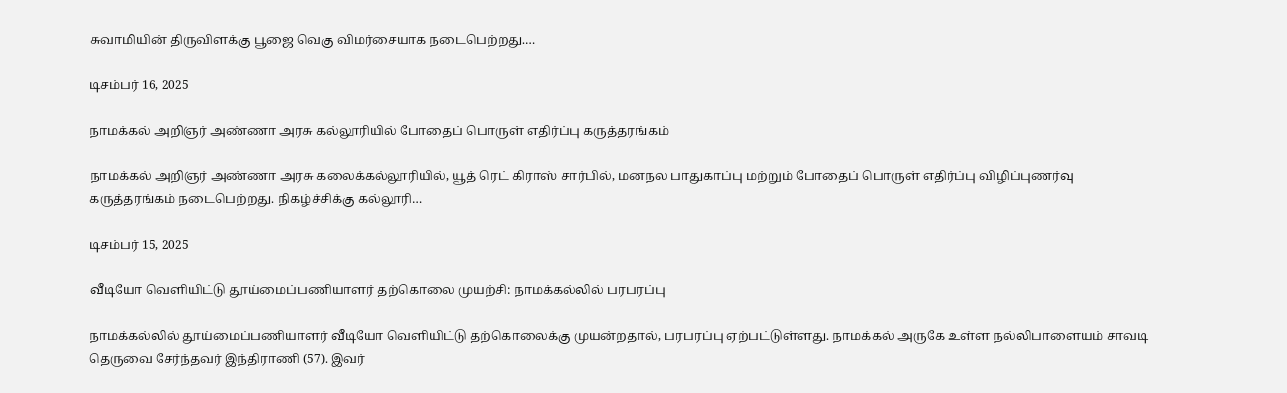சுவாமியின் திருவிளக்கு பூஜை வெகு விமர்சையாக நடைபெற்றது.…

டிசம்பர் 16, 2025

நாமக்கல் அறிஞர் அண்ணா அரசு கல்லூரியில் போதைப் பொருள் எதிர்ப்பு கருத்தரங்கம்

நாமக்கல் அறிஞர் அண்ணா அரசு கலைக்கல்லூரியில், யூத் ரெட் கிராஸ் சார்பில், மனநல பாதுகாப்பு மற்றும் போதைப் பொருள் எதிர்ப்பு விழிப்புணர்வு கருத்தரங்கம் நடைபெற்றது. நிகழ்ச்சிக்கு கல்லூரி…

டிசம்பர் 15, 2025

வீடியோ வெளியிட்டு தூய்மைப்பணியாளர் தற்கொலை முயற்சி: நாமக்கல்லில் பரபரப்பு

நாமக்கல்லில் தூய்மைப்பணியாளர் வீடியோ வெளியிட்டு தற்கொலைக்கு முயன்றதால், பரபரப்பு ஏற்பட்டுள்ளது. நாமக்கல் அருகே உள்ள நல்லிபாளையம் சாவடி தெருவை சேர்ந்தவர் இந்திராணி (57). இவர்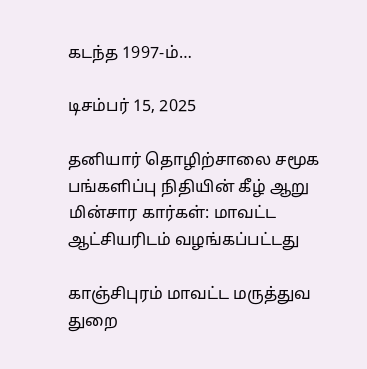கடந்த 1997-ம்…

டிசம்பர் 15, 2025

தனியார் தொழிற்சாலை சமூக பங்களிப்பு நிதியின் கீழ் ஆறு மின்சார கார்கள்: மாவட்ட ஆட்சியரிடம் வழங்கப்பட்டது

காஞ்சிபுரம் மாவட்ட மருத்துவ துறை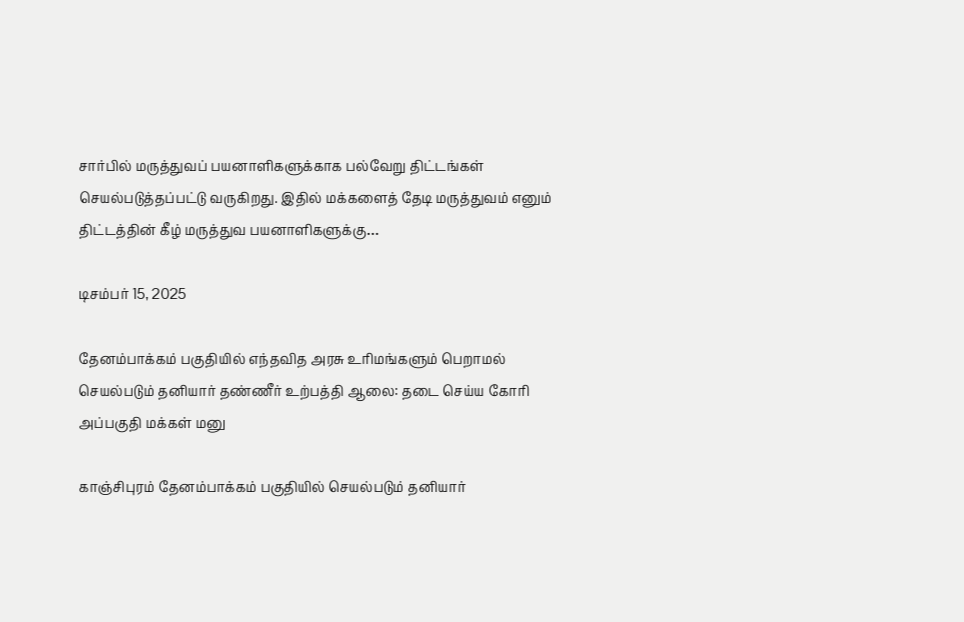சார்பில் மருத்துவப் பயனாளிகளுக்காக பல்வேறு திட்டங்கள் செயல்படுத்தப்பட்டு வருகிறது. இதில் மக்களைத் தேடி மருத்துவம் எனும் திட்டத்தின் கீழ் மருத்துவ பயனாளிகளுக்கு…

டிசம்பர் 15, 2025

தேனம்பாக்கம் பகுதியில் எந்தவித அரசு உரிமங்களும் பெறாமல் செயல்படும் தனியார் தண்ணீர் உற்பத்தி ஆலை: தடை செய்ய கோரி அப்பகுதி மக்கள் மனு

காஞ்சிபுரம் தேனம்பாக்கம் பகுதியில் செயல்படும் தனியார்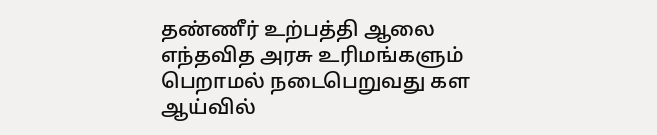தண்ணீர் உற்பத்தி ஆலை எந்தவித அரசு உரிமங்களும் பெறாமல் நடைபெறுவது கள ஆய்வில்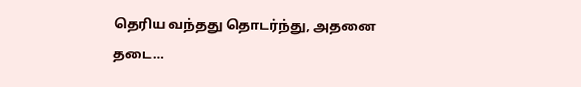தெரிய வந்தது தொடர்ந்து, அதனை தடை…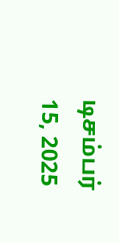டிசம்பர் 15, 2025